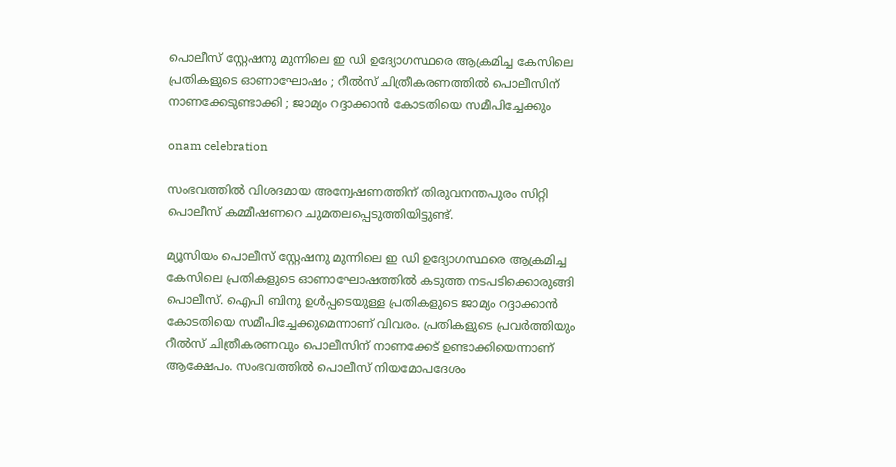പൊലീസ് സ്റ്റേഷനു മുന്നിലെ ഇ ഡി ഉദ്യോഗസ്ഥരെ ആക്രമിച്ച കേസിലെ പ്രതികളുടെ ഓണാഘോഷം ; റീല്‍സ് ചിത്രീകരണത്തില്‍ പൊലീസിന് നാണക്കേടുണ്ടാക്കി ; ജാമ്യം റദ്ദാക്കാന്‍ കോടതിയെ സമീപിച്ചേക്കും

onam celebration

സംഭവത്തില്‍ വിശദമായ അന്വേഷണത്തിന് തിരുവനന്തപുരം സിറ്റി പൊലീസ് കമ്മീഷണറെ ചുമതലപ്പെടുത്തിയിട്ടുണ്ട്.

മ്യൂസിയം പൊലീസ് സ്റ്റേഷനു മുന്നിലെ ഇ ഡി ഉദ്യോഗസ്ഥരെ ആക്രമിച്ച കേസിലെ പ്രതികളുടെ ഓണാഘോഷത്തില്‍ കടുത്ത നടപടിക്കൊരുങ്ങി പൊലീസ്. ഐപി ബിനു ഉള്‍പ്പടെയുള്ള പ്രതികളുടെ ജാമ്യം റദ്ദാക്കാന്‍ കോടതിയെ സമീപിച്ചേക്കുമെന്നാണ് വിവരം. പ്രതികളുടെ പ്രവര്‍ത്തിയും റീല്‍സ് ചിത്രീകരണവും പൊലീസിന് നാണക്കേട് ഉണ്ടാക്കിയെന്നാണ് ആക്ഷേപം. സംഭവത്തില്‍ പൊലീസ് നിയമോപദേശം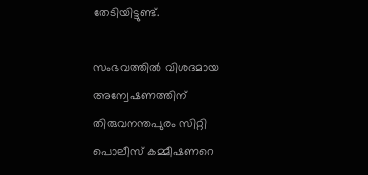തേടിയിട്ടുണ്ട്.

സംഭവത്തില്‍ വിശദമായ അന്വേഷണത്തിന് തിരുവനന്തപുരം സിറ്റി പൊലീസ് കമ്മീഷണറെ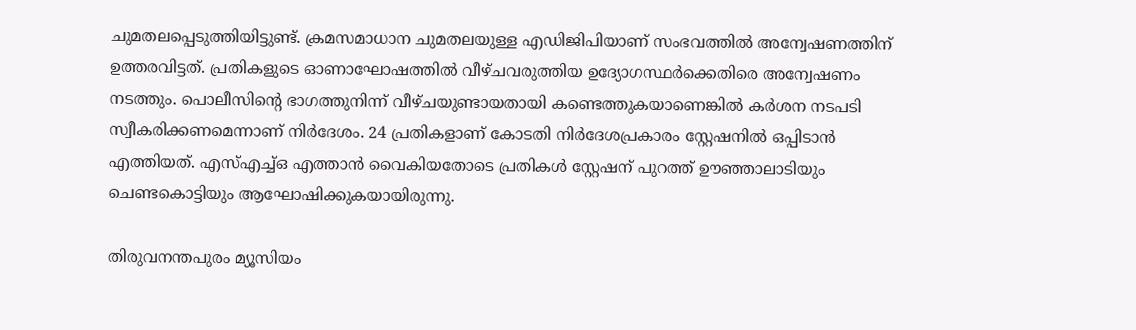ചുമതലപ്പെടുത്തിയിട്ടുണ്ട്. ക്രമസമാധാന ചുമതലയുള്ള എഡിജിപിയാണ് സംഭവത്തില്‍ അന്വേഷണത്തിന് ഉത്തരവിട്ടത്. പ്രതികളുടെ ഓണാഘോഷത്തില്‍ വീഴ്ചവരുത്തിയ ഉദ്യോഗസ്ഥര്‍ക്കെതിരെ അന്വേഷണം നടത്തും. പൊലീസിന്റെ ഭാഗത്തുനിന്ന് വീഴ്ചയുണ്ടായതായി കണ്ടെത്തുകയാണെങ്കില്‍ കര്‍ശന നടപടി സ്വീകരിക്കണമെന്നാണ് നിര്‍ദേശം. 24 പ്രതികളാണ് കോടതി നിര്‍ദേശപ്രകാരം സ്റ്റേഷനില്‍ ഒപ്പിടാന്‍ എത്തിയത്. എസ്എച്ച്ഒ എത്താന്‍ വൈകിയതോടെ പ്രതികള്‍ സ്റ്റേഷന് പുറത്ത് ഊഞ്ഞാലാടിയും ചെണ്ടകൊട്ടിയും ആഘോഷിക്കുകയായിരുന്നു.

തിരുവനന്തപുരം മ്യൂസിയം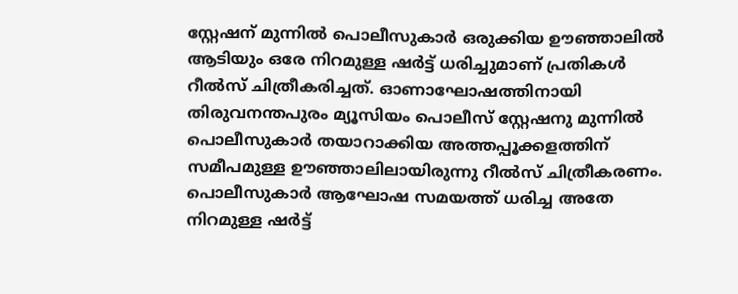സ്റ്റേഷന് മുന്നില്‍ പൊലീസുകാര്‍ ഒരുക്കിയ ഊഞ്ഞാലില്‍ ആടിയും ഒരേ നിറമുള്ള ഷര്‍ട്ട് ധരിച്ചുമാണ് പ്രതികള്‍ റീല്‍സ് ചിത്രീകരിച്ചത്. ഓണാഘോഷത്തിനായി തിരുവനന്തപുരം മ്യൂസിയം പൊലീസ് സ്റ്റേഷനു മുന്നില്‍ പൊലീസുകാര്‍ തയാറാക്കിയ അത്തപ്പൂക്കളത്തിന് സമീപമുള്ള ഊഞ്ഞാലിലായിരുന്നു റീല്‍സ് ചിത്രീകരണം. പൊലീസുകാര്‍ ആഘോഷ സമയത്ത് ധരിച്ച അതേ നിറമുള്ള ഷര്‍ട്ട്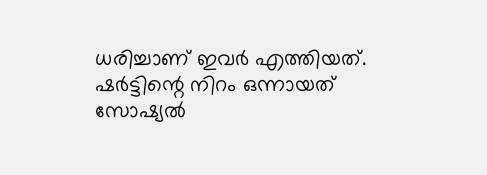ധരിച്ചാണ് ഇവര്‍ എത്തിയത്. ഷര്‍ട്ടിന്റെ നിറം ഒന്നായത് സോഷ്യല്‍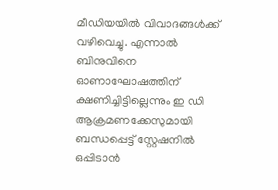മീഡിയയില്‍ വിവാദങ്ങള്‍ക്ക് വഴിവെച്ചു. എന്നാല്‍ ബിനുവിനെ ഓണാഘോഷത്തിന് ക്ഷണിച്ചിട്ടില്ലെന്നും ഇ ഡി ആക്രമണക്കേസുമായി ബന്ധപ്പെട്ട് സ്റ്റേഷനില്‍ ഒപ്പിടാന്‍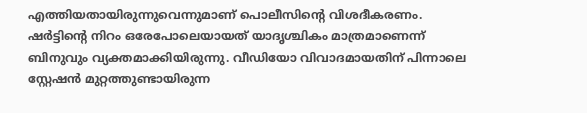എത്തിയതായിരുന്നുവെന്നുമാണ് പൊലീസിന്റെ വിശദീകരണം. ഷര്‍ട്ടിന്റെ നിറം ഒരേപോലെയായത് യാദൃശ്ചികം മാത്രമാണെന്ന് ബിനുവും വ്യക്തമാക്കിയിരുന്നു. വീഡിയോ വിവാദമായതിന് പിന്നാലെ സ്റ്റേഷന്‍ മുറ്റത്തുണ്ടായിരുന്ന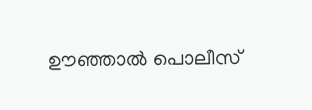ഊഞ്ഞാല്‍ പൊലീസ്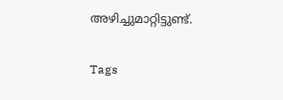അഴിച്ചുമാറ്റിട്ടുണ്ട്.

Tags